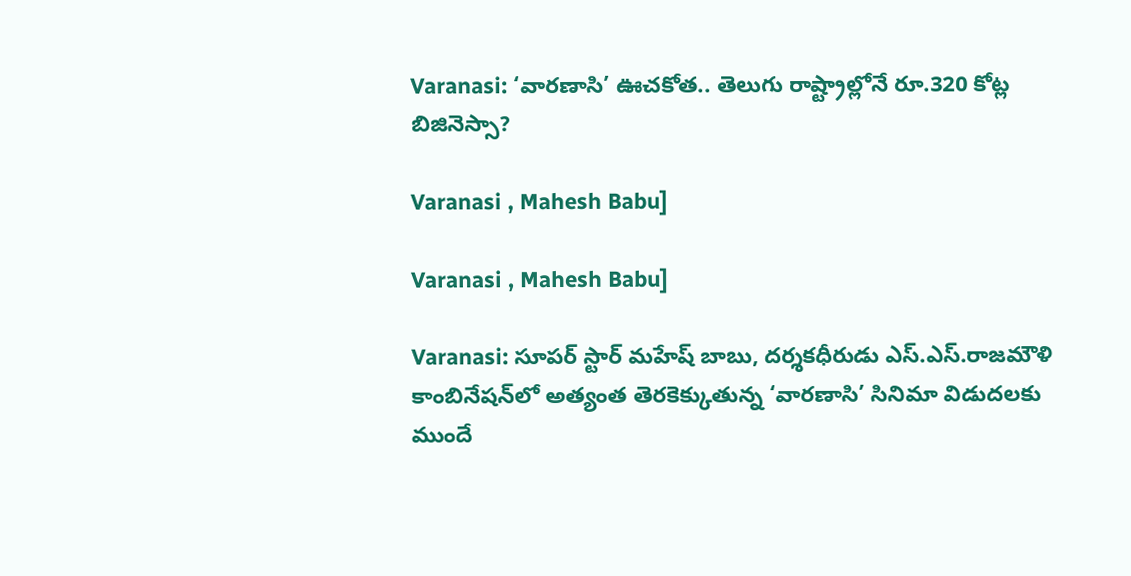Varanasi: ‘వారణాసి’ ఊచకోత.. తెలుగు రాష్ట్రాల్లోనే రూ.320 కోట్ల బిజినెస్సా?

Varanasi , Mahesh Babu]

Varanasi , Mahesh Babu]

Varanasi: సూపర్ స్టార్ మహేష్ బాబు, దర్శకధీరుడు ఎస్.ఎస్.రాజమౌళి కాంబినేషన్‌లో అత్యంత తెరకెక్కుతున్న ‘వారణాసి’ సినిమా విడుదలకు ముందే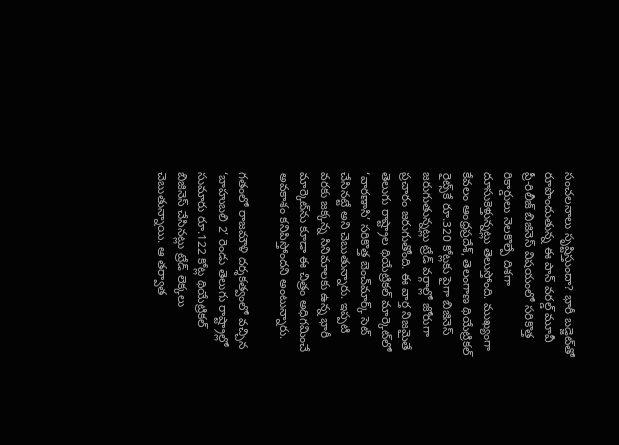సంచలనాలు సృష్టిస్తుందా? భారీ బడ్జెట్‌తో రూపొందుతున్న ఈ పాన్ వరల్డ్ మూవీ ప్రీ-రిలీజ్ బిజినెస్ విషయంలో సరికొత్త రికార్డులు నెలకొల్పే దిశగా దూసుకెళ్తున్నట్లు తెలుస్తోంది. ముఖ్యంగా కేవలం ఆంధ్రప్రదేశ్, తెలంగాణ థియేట్రికల్ రైట్స్‌కే రూ.320 కోట్లకు పైగా బిజినెస్ జరుగుతున్నట్లు ట్రేడ్ వర్గాల్లో జోరుగా ప్రచారం జరుగుతోంది. ఈ వార్త నిజమైతే తెలుగు రాష్ట్రాల థియేట్రికల్ మార్కెట్‌లో ‘వారణాసి’ సరికొత్త బెంచ్‌మార్క్ సెట్ చేసినట్టే అని చెబుతున్నారు. ఇప్పటి వరకు జక్కన్న సినిమాలకు ఉన్న భారీ మార్కెట్‌ను కూడా ఈ చిత్రం అధిగమించే అవకాశం కనిపిస్తోందని అంటున్నారు.

గతంలో రాజమౌళి దర్శకత్వంలో వచ్చిన ‘బాహుబలి 2’ రెండు తెలుగు రాష్ట్రాల్లో సుమారు రూ.122 కోట్ల థియేట్రికల్ బిజినెస్ చేసినట్లు ట్రేడ్ లెక్కలు చెబుతున్నాయి. ఆ తర్వాత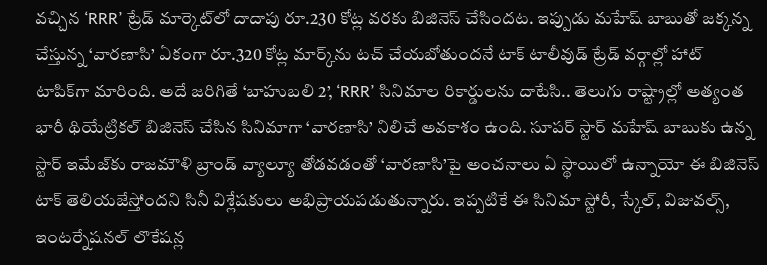వచ్చిన ‘RRR’ ట్రేడ్ మార్కెట్‌లో దాదాపు రూ.230 కోట్ల వరకు బిజినెస్ చేసిందట. ఇప్పుడు మహేష్ బాబుతో జక్కన్న చేస్తున్న ‘వారణాసి’ ఏకంగా రూ.320 కోట్ల మార్క్‌ను టచ్ చేయబోతుందనే టాక్ టాలీవుడ్ ట్రేడ్ వర్గాల్లో హాట్ టాపిక్‌గా మారింది. అదే జరిగితే ‘బాహుబలి 2’, ‘RRR’ సినిమాల రికార్డులను దాటేసి.. తెలుగు రాష్ట్రాల్లో అత్యంత భారీ థియేట్రికల్ బిజినెస్ చేసిన సినిమాగా ‘వారణాసి’ నిలిచే అవకాశం ఉంది. సూపర్ స్టార్ మహేష్ బాబుకు ఉన్న స్టార్ ఇమేజ్‌కు రాజమౌళి బ్రాండ్ వ్యాల్యూ తోడవడంతో ‘వారణాసి’పై అంచనాలు ఏ స్థాయిలో ఉన్నాయో ఈ బిజినెస్ టాక్ తెలియజేస్తోందని సినీ విశ్లేషకులు అభిప్రాయపడుతున్నారు. ఇప్పటికే ఈ సినిమా స్టోరీ, స్కేల్, విజువల్స్, ఇంటర్నేషనల్ లొకేషన్ల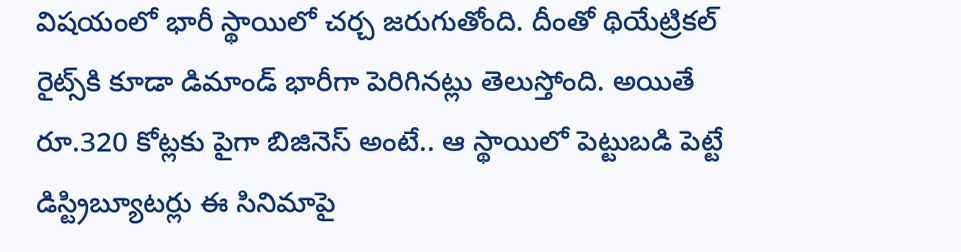విషయంలో భారీ స్థాయిలో చర్చ జరుగుతోంది. దీంతో థియేట్రికల్ రైట్స్‌కి కూడా డిమాండ్ భారీగా పెరిగినట్లు తెలుస్తోంది. అయితే రూ.320 కోట్లకు పైగా బిజినెస్ అంటే.. ఆ స్థాయిలో పెట్టుబడి పెట్టే డిస్ట్రిబ్యూటర్లు ఈ సినిమాపై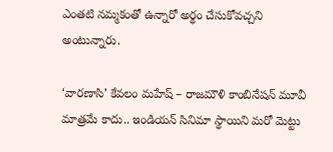ఎంతటి నమ్మకంతో ఉన్నారో అర్థం చేసుకోవచ్చని అంటున్నారు.

‘వారణాసి’ కేవలం మహేష్ – రాజమౌళి కాంబినేషన్ మూవీ మాత్రమే కాదు.. ఇండియన్ సినిమా స్థాయిని మరో మెట్టు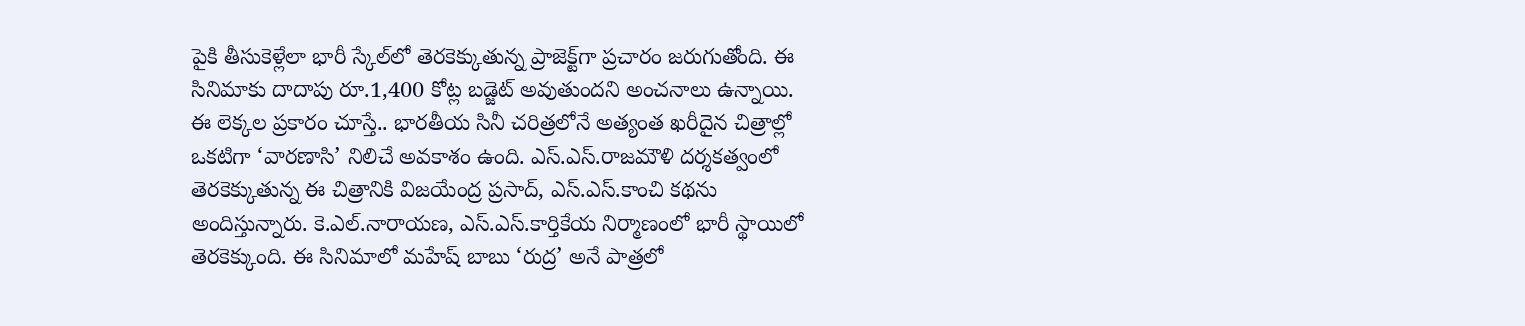పైకి తీసుకెళ్లేలా భారీ స్కేల్‌లో తెరకెక్కుతున్న ప్రాజెక్ట్‌గా ప్రచారం జరుగుతోంది. ఈ సినిమాకు దాదాపు రూ.1,400 కోట్ల బడ్జెట్ అవుతుందని అంచనాలు ఉన్నాయి. ఈ లెక్కల ప్రకారం చూస్తే.. భారతీయ సినీ చరిత్రలోనే అత్యంత ఖరీదైన చిత్రాల్లో ఒకటిగా ‘వారణాసి’ నిలిచే అవకాశం ఉంది. ఎస్.ఎస్.రాజమౌళి దర్శకత్వంలో తెరకెక్కుతున్న ఈ చిత్రానికి విజయేంద్ర ప్రసాద్, ఎస్.ఎస్.కాంచి కథను అందిస్తున్నారు. కె.ఎల్.నారాయణ, ఎస్.ఎస్.కార్తికేయ నిర్మాణంలో భారీ స్థాయిలో తెరకెక్కుంది. ఈ సినిమాలో మహేష్ బాబు ‘రుద్ర’ అనే పాత్రలో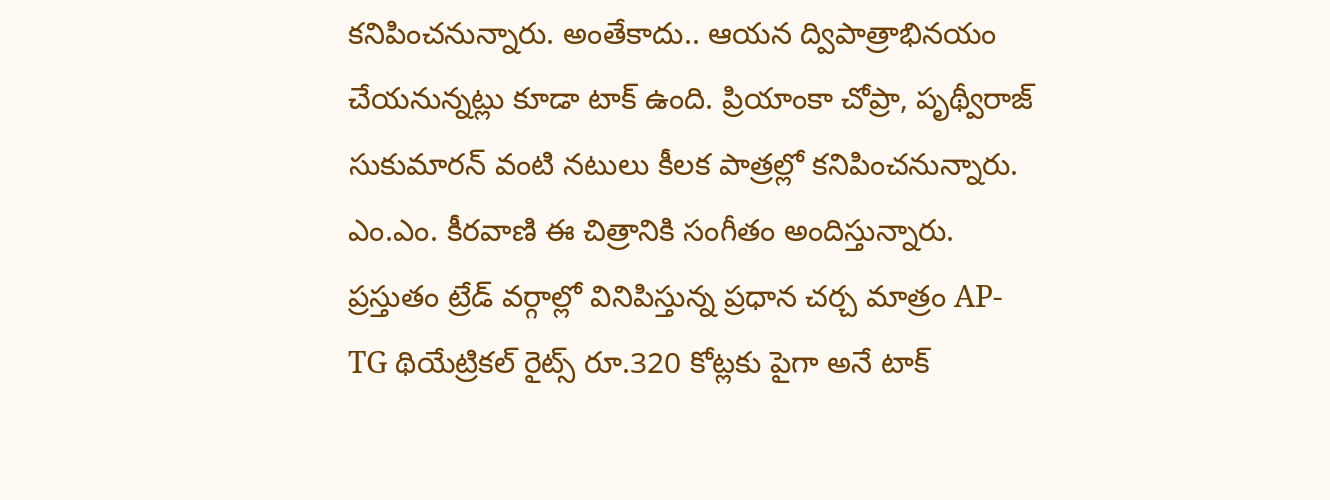కనిపించనున్నారు. అంతేకాదు.. ఆయన ద్విపాత్రాభినయం చేయనున్నట్లు కూడా టాక్ ఉంది. ప్రియాంకా చోప్రా, పృథ్వీరాజ్ సుకుమారన్ వంటి నటులు కీలక పాత్రల్లో కనిపించనున్నారు. ఎం.ఎం. కీరవాణి ఈ చిత్రానికి సంగీతం అందిస్తున్నారు. ప్రస్తుతం ట్రేడ్ వర్గాల్లో వినిపిస్తున్న ప్రధాన చర్చ మాత్రం AP-TG థియేట్రికల్ రైట్స్ రూ.320 కోట్లకు పైగా అనే టాక్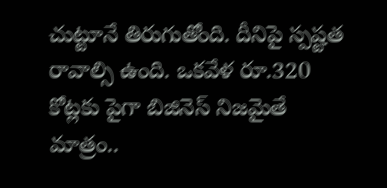చుట్టూనే తిరుగుతోంది. దీనిపై స్పష్టత రావాల్సి ఉంది. ఒకవేళ రూ.320 కోట్లకు పైగా బిజినెస్ నిజమైతే మాత్రం..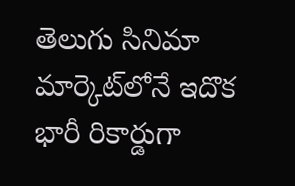తెలుగు సినిమా మార్కెట్‌లోనే ఇదొక భారీ రికార్డుగా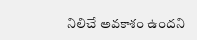నిలిచే అవకాశం ఉందని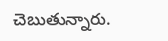చెబుతున్నారు.